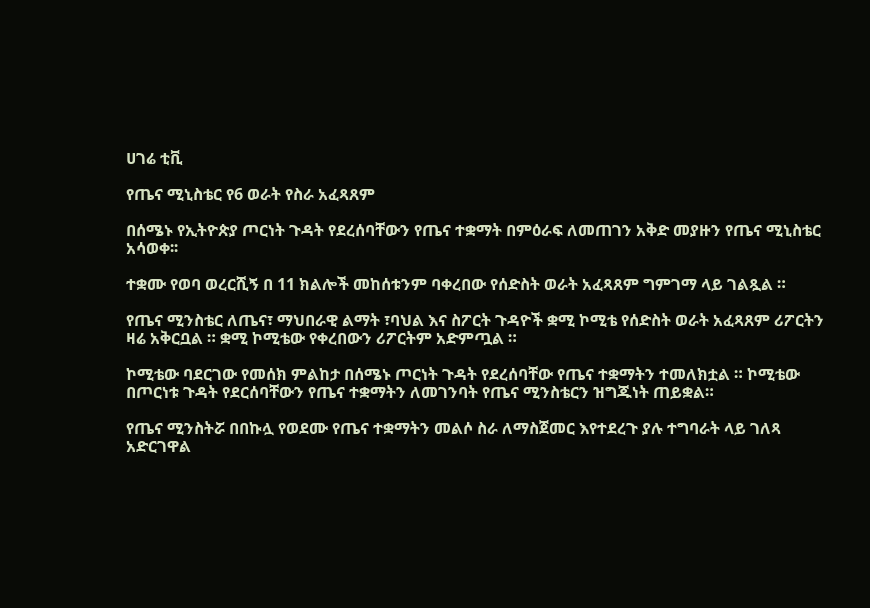ሀገሬ ቲቪ

የጤና ሚኒስቴር የ6 ወራት የስራ አፈጻጸም

በሰሜኑ የኢትዮጵያ ጦርነት ጉዳት የደረሰባቸውን የጤና ተቋማት በምዕራፍ ለመጠገን አቅድ መያዙን የጤና ሚኒስቴር አሳወቀ፡፡

ተቋሙ የወባ ወረርሺኝ በ 11 ክልሎች መከሰቱንም ባቀረበው የሰድስት ወራት አፈጻጸም ግምገማ ላይ ገልጿል ።

የጤና ሚንስቴር ለጤና፣ ማህበራዊ ልማት ፣ባህል እና ስፖርት ጉዳዮች ቋሚ ኮሚቴ የሰድስት ወራት አፈጻጸም ሪፖርትን ዛሬ አቅርቧል ። ቋሚ ኮሚቴው የቀረበውን ሪፖርትም አድምጧል ።

ኮሚቴው ባደርገው የመሰክ ምልከታ በሰሜኑ ጦርነት ጉዳት የደረሰባቸው የጤና ተቋማትን ተመለክቷል ። ኮሚቴው በጦርነቱ ጉዳት የደርሰባቸውን የጤና ተቋማትን ለመገንባት የጤና ሚንስቴርን ዝግጁነት ጠይቋል።

የጤና ሚንስትሯ በበኩሏ የወደሙ የጤና ተቋማትን መልሶ ስራ ለማስጀመር እየተደረጉ ያሉ ተግባራት ላይ ገለጻ አድርገዋል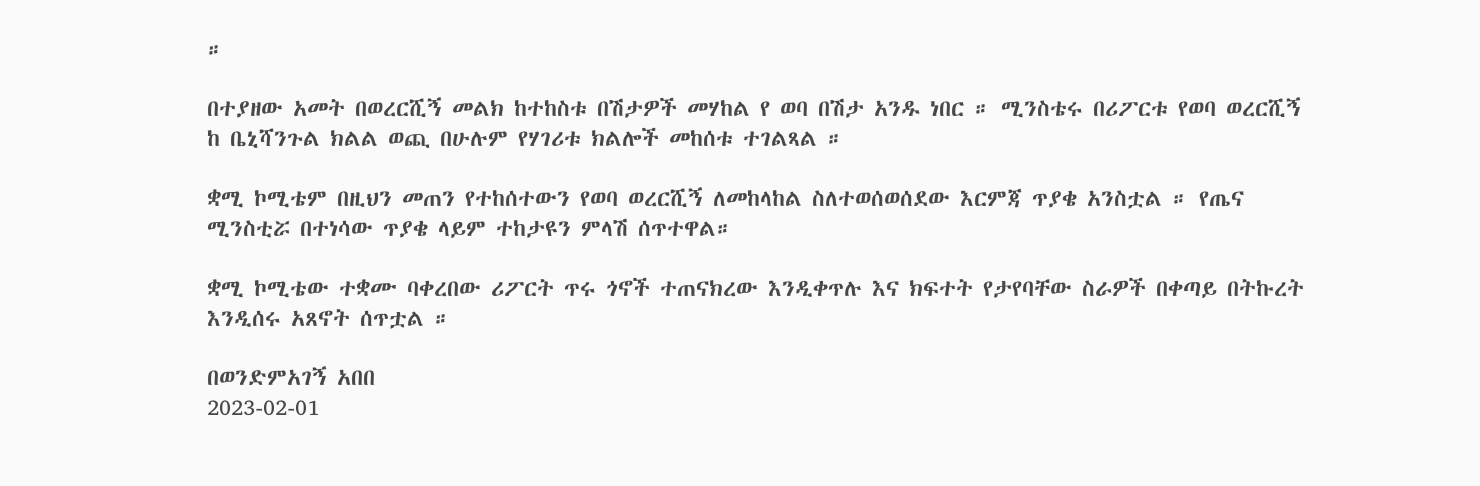።

በተያዘው አመት በወረርሺኝ መልክ ከተከስቱ በሽታዎች መሃከል የ ወባ በሽታ አንዱ ነበር ። ሚንስቴሩ በሪፖርቱ የወባ ወረርሺኝ ከ ቤኒሻንጉል ክልል ወጪ በሁሉም የሃገሪቱ ክልሎች መከሰቱ ተገልጻል ።

ቋሚ ኮሚቴም በዚህን መጠን የተከሰተውን የወባ ወረርሺኝ ለመከላከል ስለተወሰወሰደው እርምጃ ጥያቄ አንስቷል ። የጤና ሚንስቲሯ በተነሳው ጥያቄ ላይም ተከታዩን ምላሽ ሰጥተዋል።

ቋሚ ኮሚቴው ተቋሙ ባቀረበው ሪፖርት ጥሩ ጎኖች ተጠናክረው እንዲቀጥሉ እና ክፍተት የታየባቸው ስራዎች በቀጣይ በትኩረት እንዲሰሩ አጸኖት ሰጥቷል ።

በወንድምአገኝ አበበ
2023-02-01